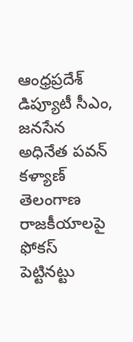ఆంధ్రప్రదేశ్ డిప్యూటీ సీఎం, జనసేన అధినేత పవన్ కళ్యాణ్ తెలంగాణ రాజకీయాలపై ఫోకస్ పెట్టినట్టు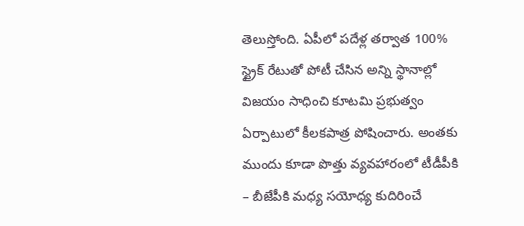తెలుస్తోంది. ఏపీలో పదేళ్ల తర్వాత 100% స్ట్రైక్ రేటుతో పోటీ చేసిన అన్ని స్థానాల్లో విజయం సాధించి కూటమి ప్రభుత్వం ఏర్పాటులో కీలకపాత్ర పోషించారు. అంతకు ముందు కూడా పొత్తు వ్యవహారంలో టీడీపీకి – బీజేపీకి మధ్య సయోధ్య కుదిరించే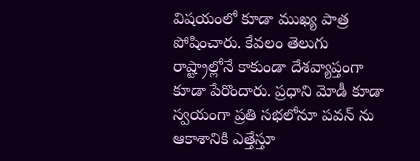విషయంలో కూడా ముఖ్య పాత్ర పోషించారు. కేవలం తెలుగు రాష్ట్రాల్లోనే కాకుండా దేశవ్యాప్తంగా కూడా పేరొందారు. ప్రధాని మోడీ కూడా స్వయంగా ప్రతి సభలోనూ పవన్ ను ఆకాశానికి ఎత్తేస్తూ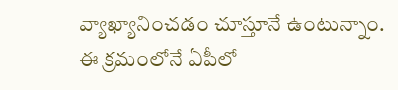వ్యాఖ్యానించడం చూస్తూనే ఉంటున్నాం.
ఈ క్రమంలోనే ఏపీలో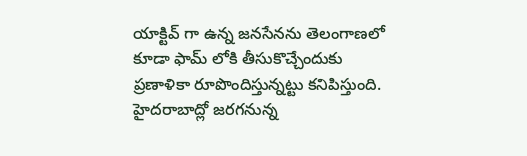యాక్టివ్ గా ఉన్న జనసేనను తెలంగాణలో కూడా ఫామ్ లోకి తీసుకొచ్చేందుకు ప్రణాళికా రూపొందిస్తున్నట్టు కనిపిస్తుంది. హైదరాబాద్లో జరగనున్న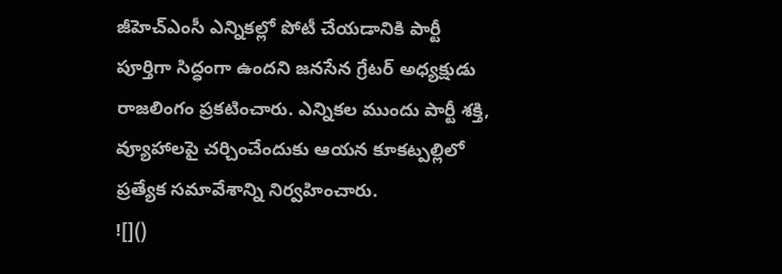జీహెచ్ఎంసీ ఎన్నికల్లో పోటీ చేయడానికి పార్టీ పూర్తిగా సిద్ధంగా ఉందని జనసేన గ్రేటర్ అధ్యక్షుడు రాజలింగం ప్రకటించారు. ఎన్నికల ముందు పార్టీ శక్తి, వ్యూహాలపై చర్చించేందుకు ఆయన కూకట్పల్లిలో ప్రత్యేక సమావేశాన్ని నిర్వహించారు.
![]()